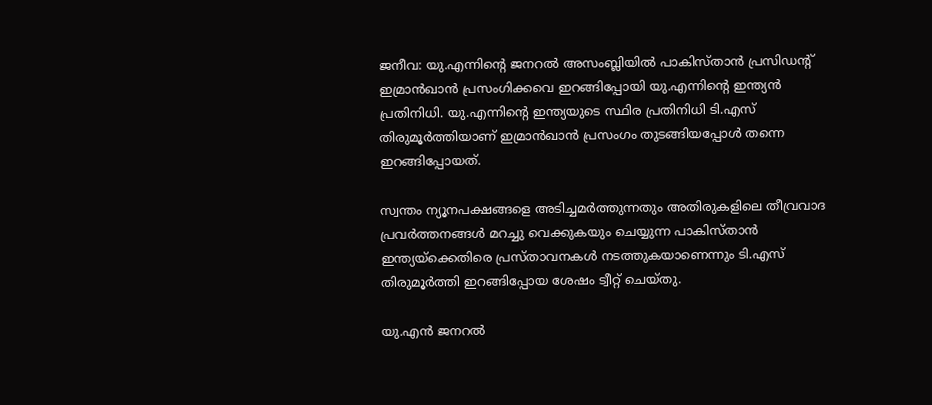ജനീവ: യു.എന്നിന്റെ ജനറല്‍ അസംബ്ലിയില്‍ പാകിസ്താന്‍ പ്രസിഡന്റ് ഇമ്രാന്‍ഖാന്‍ പ്രസംഗിക്കവെ ഇറങ്ങിപ്പോയി യു.എന്നിന്റെ ഇന്ത്യന്‍ പ്രതിനിധി. യു.എന്നിന്റെ ഇന്ത്യയുടെ സ്ഥിര പ്രതിനിധി ടി.എസ് തിരുമൂര്‍ത്തിയാണ് ഇമ്രാന്‍ഖാന്‍ പ്രസംഗം തുടങ്ങിയപ്പോള്‍ തന്നെ ഇറങ്ങിപ്പോയത്.

സ്വന്തം ന്യൂനപക്ഷങ്ങളെ അടിച്ചമര്‍ത്തുന്നതും അതിരുകളിലെ തീവ്രവാദ പ്രവര്‍ത്തനങ്ങള്‍ മറച്ചു വെക്കുകയും ചെയ്യുന്ന പാകിസ്താന്‍ ഇന്ത്യയ്‌ക്കെതിരെ പ്രസ്താവനകള്‍ നടത്തുകയാണെന്നും ടി.എസ് തിരുമൂര്‍ത്തി ഇറങ്ങിപ്പോയ ശേഷം ട്വീറ്റ് ചെയ്തു.

യു.എന്‍ ജനറല്‍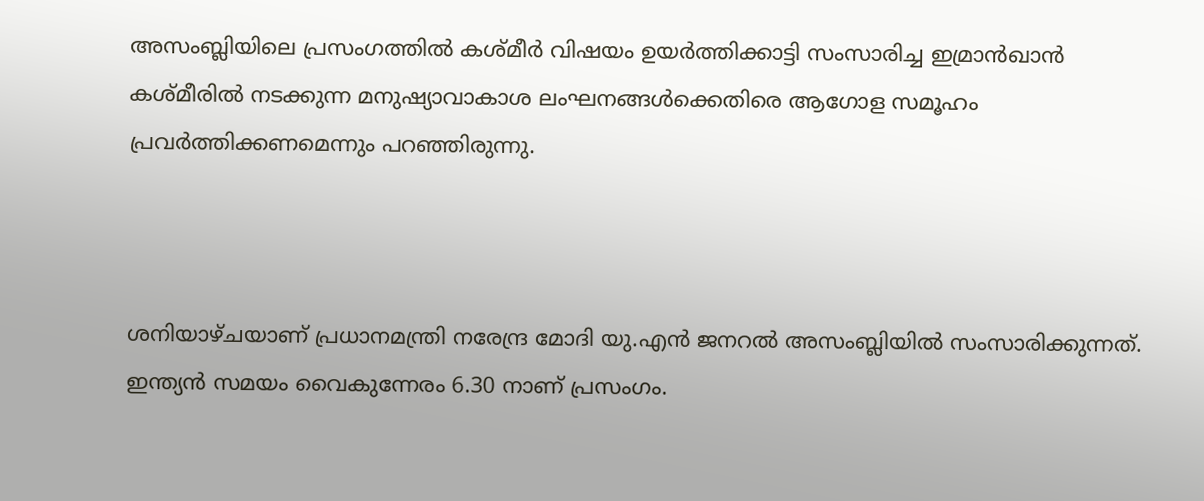അസംബ്ലിയിലെ പ്രസംഗത്തില്‍ കശ്മീര്‍ വിഷയം ഉയര്‍ത്തിക്കാട്ടി സംസാരിച്ച ഇമ്രാന്‍ഖാന്‍ കശ്മീരില്‍ നടക്കുന്ന മനുഷ്യാവാകാശ ലംഘനങ്ങള്‍ക്കെതിരെ ആഗോള സമൂഹം പ്രവര്‍ത്തിക്കണമെന്നും പറഞ്ഞിരുന്നു.



ശനിയാഴ്ചയാണ് പ്രധാനമന്ത്രി നരേന്ദ്ര മോദി യു.എന്‍ ജനറല്‍ അസംബ്ലിയില്‍ സംസാരിക്കുന്നത്. ഇന്ത്യന്‍ സമയം വൈകുന്നേരം 6.30 നാണ് പ്രസംഗം.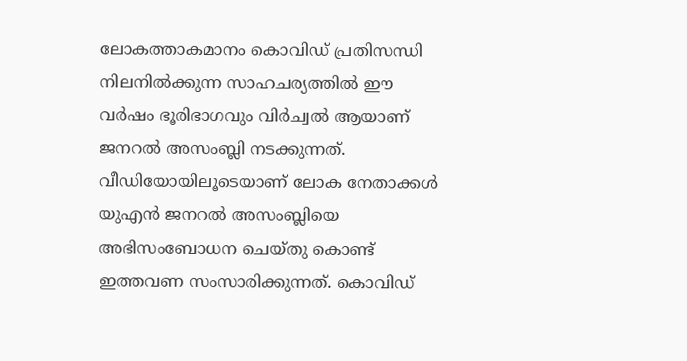ലോകത്താകമാനം കൊവിഡ് പ്രതിസന്ധി നിലനില്‍ക്കുന്ന സാഹചര്യത്തില്‍ ഈ വര്‍ഷം ഭൂരിഭാഗവും വിര്‍ച്വല്‍ ആയാണ് ജനറല്‍ അസംബ്ലി നടക്കുന്നത്. വീഡിയോയിലൂടെയാണ് ലോക നേതാക്കള്‍ യുഎന്‍ ജനറല്‍ അസംബ്ലിയെ അഭിസംബോധന ചെയ്തു കൊണ്ട് ഇത്തവണ സംസാരിക്കുന്നത്. കൊവിഡ്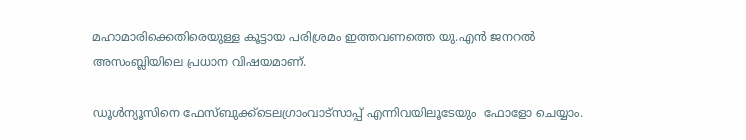മഹാമാരിക്കെതിരെയുള്ള കൂട്ടായ പരിശ്രമം ഇത്തവണത്തെ യു.എന്‍ ജനറല്‍ അസംബ്ലിയിലെ പ്രധാന വിഷയമാണ്.

ഡൂള്‍ന്യൂസിനെ ഫേസ്ബുക്ക്ടെലഗ്രാംവാട്‌സാപ്പ് എന്നിവയിലൂടേയും  ഫോളോ ചെയ്യാം.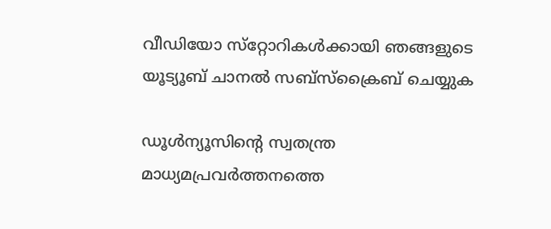വീഡിയോ സ്‌റ്റോറികള്‍ക്കായി ഞങ്ങളുടെ യൂട്യൂബ് ചാനല്‍ സബ്‌സ്‌ക്രൈബ് ചെയ്യുക

ഡൂള്‍ന്യൂസിന്റെ സ്വതന്ത്ര മാധ്യമപ്രവര്‍ത്തനത്തെ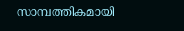സാമ്പത്തികമായി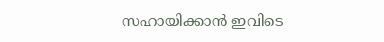സഹായിക്കാന്‍ ഇവിടെ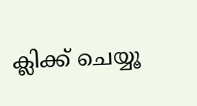ക്ലിക്ക് ചെയ്യൂ